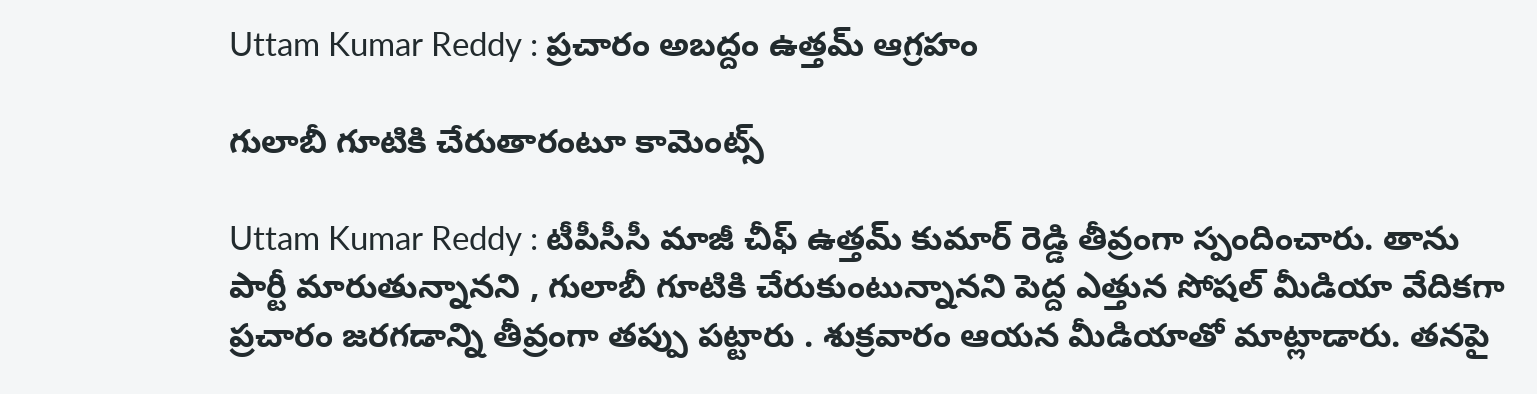Uttam Kumar Reddy : ప్ర‌చారం అబ‌ద్దం ఉత్త‌మ్ ఆగ్ర‌హం

గులాబీ గూటికి చేరుతారంటూ కామెంట్స్

Uttam Kumar Reddy : టీపీసీసీ మాజీ చీఫ్ ఉత్త‌మ్ కుమార్ రెడ్డి తీవ్రంగా స్పందించారు. తాను పార్టీ మారుతున్నాన‌ని , గులాబీ గూటికి చేరుకుంటున్నాన‌ని పెద్ద ఎత్తున సోష‌ల్ మీడియా వేదిక‌గా ప్ర‌చారం జ‌ర‌గ‌డాన్ని తీవ్రంగా త‌ప్పు ప‌ట్టారు . శుక్ర‌వారం ఆయ‌న మీడియాతో మాట్లాడారు. త‌న‌పై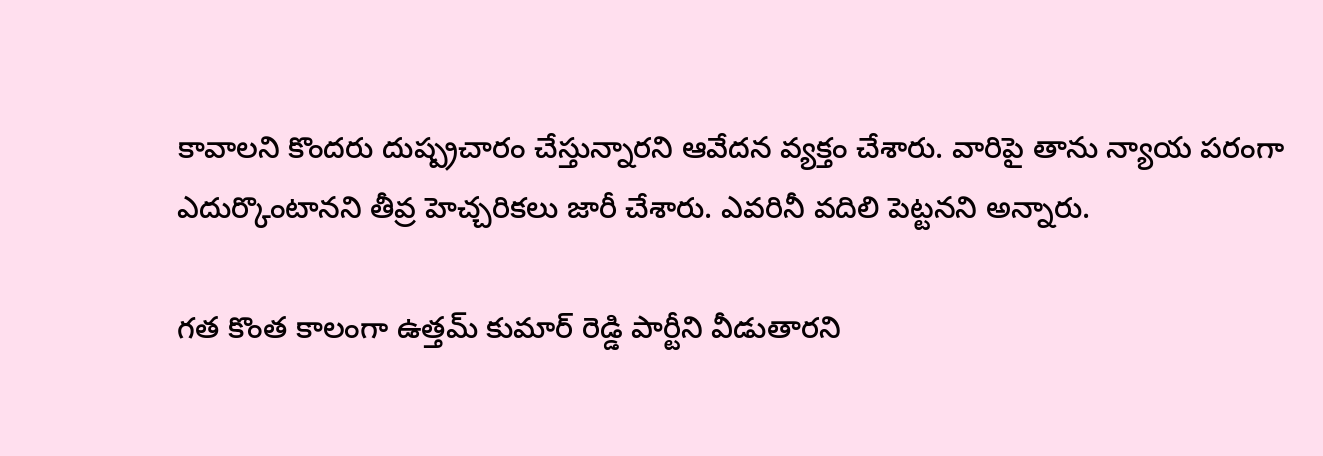కావాల‌ని కొంద‌రు దుష్ప్ర‌చారం చేస్తున్నార‌ని ఆవేద‌న వ్య‌క్తం చేశారు. వారిపై తాను న్యాయ ప‌రంగా ఎదుర్కొంటాన‌ని తీవ్ర హెచ్చ‌రిక‌లు జారీ చేశారు. ఎవ‌రినీ వ‌దిలి పెట్ట‌న‌ని అన్నారు.

గ‌త కొంత కాలంగా ఉత్త‌మ్ కుమార్ రెడ్డి పార్టీని వీడుతారని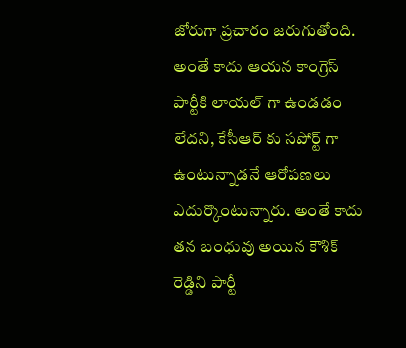జోరుగా ప్ర‌చారం జ‌రుగుతోంది. అంతే కాదు ఆయ‌న కాంగ్రెస్ పార్టీకి లాయ‌ల్ గా ఉండ‌డం లేద‌ని, కేసీఆర్ కు స‌పోర్ట్ గా ఉంటున్నాడ‌నే ఆరోప‌ణ‌లు ఎదుర్కొంటున్నారు. అంతే కాదు త‌న బంధువు అయిన కౌశిక్ రెడ్డిని పార్టీ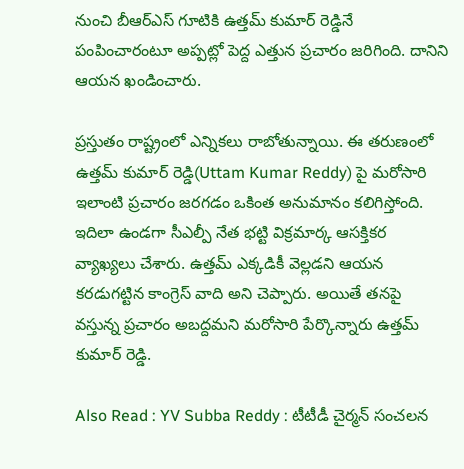నుంచి బీఆర్ఎస్ గూటికి ఉత్త‌మ్ కుమార్ రెడ్డినే పంపించారంటూ అప్ప‌ట్లో పెద్ద ఎత్తున ప్ర‌చారం జ‌రిగింది. దానిని ఆయ‌న ఖండించారు.

ప్ర‌స్తుతం రాష్ట్రంలో ఎన్నిక‌లు రాబోతున్నాయి. ఈ త‌రుణంలో ఉత్త‌మ్ కుమార్ రెడ్డి(Uttam Kumar Reddy) పై మ‌రోసారి ఇలాంటి ప్ర‌చారం జ‌ర‌గ‌డం ఒకింత అనుమానం క‌లిగిస్తోంది. ఇదిలా ఉండ‌గా సీఎల్పీ నేత భ‌ట్టి విక్ర‌మార్క ఆస‌క్తిక‌ర వ్యాఖ్య‌లు చేశారు. ఉత్త‌మ్ ఎక్క‌డికీ వెల్ల‌డ‌ని ఆయ‌న క‌ర‌డుగ‌ట్టిన కాంగ్రెస్ వాది అని చెప్పారు. అయితే త‌న‌పై వ‌స్తున్న ప్ర‌చారం అబ‌ద్ద‌మ‌ని మ‌రోసారి పేర్కొన్నారు ఉత్త‌మ్ కుమార్ రెడ్డి.

Also Read : YV Subba Reddy : టీటీడీ చైర్మ‌న్ సంచ‌ల‌న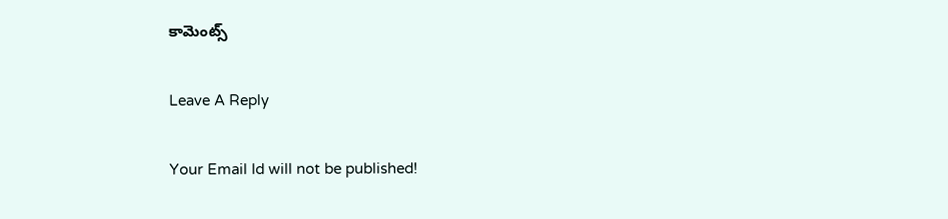కామెంట్స్

Leave A Reply

Your Email Id will not be published!